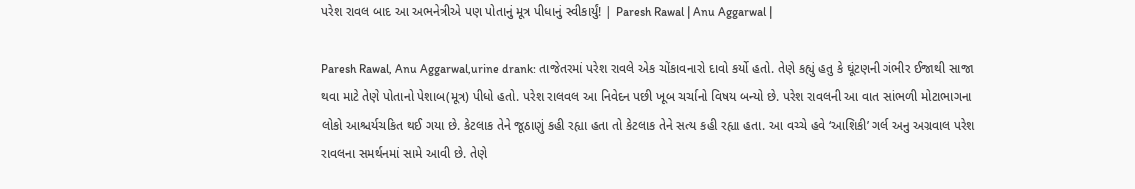પરેશ રાવલ બાદ આ અભનેત્રીએ પણ પોતાનું મૂત્ર પીધાનું સ્વીકાર્યું! | Paresh Rawal | Anu Aggarwal |

Paresh Rawal, Anu Aggarwal,urine drank: તાજેતરમાં પરેશ રાવલે એક ચોંકાવનારો દાવો કર્યો હતો. તેણે કહ્યું હતુ કે ઘૂંટણની ગંભીર ઈજાથી સાજા થવા માટે તેણે પોતાનો પેશાબ(મૂત્ર) પીધો હતો. પરેશ રાલવલ આ નિવેદન પછી ખૂબ ચર્ચાનો વિષય બન્યો છે. પરેશ રાવલની આ વાત સાંભળી મોટાભાગના લોકો આશ્ચર્યચકિત થઈ ગયા છે. કેટલાક તેને જૂઠાણું કહી રહ્યા હતા તો કેટલાક તેને સત્ય કહી રહ્યા હતા. આ વચ્ચે હવે ‘આશિકી’ ગર્લ અનુ અગ્રવાલ પરેશ રાવલના સમર્થનમાં સામે આવી છે. તેણે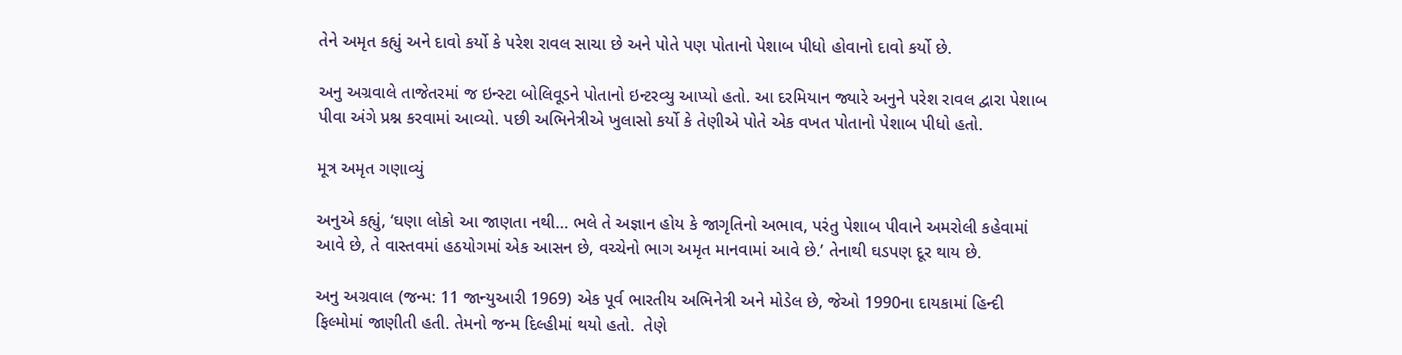તેને અમૃત કહ્યું અને દાવો કર્યો કે પરેશ રાવલ સાચા છે અને પોતે પણ પોતાનો પેશાબ પીધો હોવાનો દાવો કર્યો છે.

અનુ અગ્રવાલે તાજેતરમાં જ ઇન્સ્ટા બોલિવૂડને પોતાનો ઇન્ટરવ્યુ આપ્યો હતો. આ દરમિયાન જ્યારે અનુને પરેશ રાવલ દ્વારા પેશાબ પીવા અંગે પ્રશ્ન કરવામાં આવ્યો. પછી અભિનેત્રીએ ખુલાસો કર્યો કે તેણીએ પોતે એક વખત પોતાનો પેશાબ પીધો હતો.

મૂત્ર અમૃત ગણાવ્યું

અનુએ કહ્યું, ‘ઘણા લોકો આ જાણતા નથી… ભલે તે અજ્ઞાન હોય કે જાગૃતિનો અભાવ, પરંતુ પેશાબ પીવાને અમરોલી કહેવામાં આવે છે, તે વાસ્તવમાં હઠયોગમાં એક આસન છે, વચ્ચેનો ભાગ અમૃત માનવામાં આવે છે.’ તેનાથી ઘડપણ દૂર થાય છે.

અનુ અગ્રવાલ (જન્મ: 11 જાન્યુઆરી 1969) એક પૂર્વ ભારતીય અભિનેત્રી અને મોડેલ છે, જેઓ 1990ના દાયકામાં હિન્દી ફિલ્મોમાં જાણીતી હતી. તેમનો જન્મ દિલ્હીમાં થયો હતો.  તેણે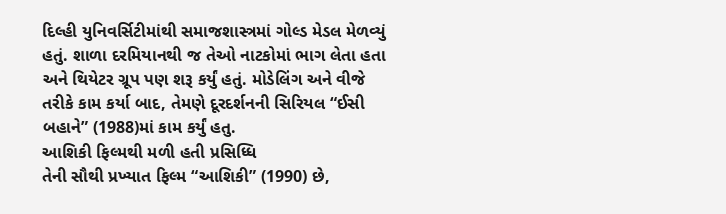દિલ્હી યુનિવર્સિટીમાંથી સમાજશાસ્ત્રમાં ગોલ્ડ મેડલ મેળવ્યું હતું. શાળા દરમિયાનથી જ તેઓ નાટકોમાં ભાગ લેતા હતા અને થિયેટર ગ્રૂપ પણ શરૂ કર્યું હતું. મોડેલિંગ અને વીજે તરીકે કામ કર્યા બાદ, તેમણે દૂરદર્શનની સિરિયલ “ઈસી બહાને” (1988)માં કામ કર્યું હતુ.
આશિકી ફિલ્મથી મળી હતી પ્રસિધ્ધિ
તેની સૌથી પ્રખ્યાત ફિલ્મ “આશિકી” (1990) છે,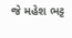જે મહેશ ભટ્ટ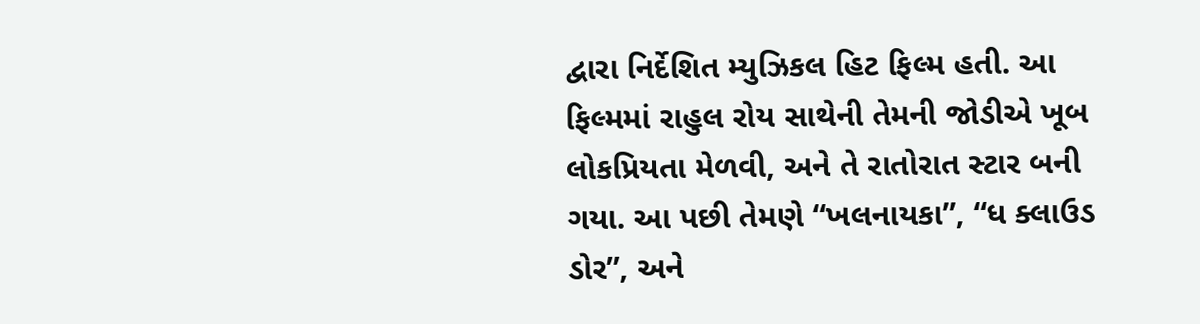દ્વારા નિર્દેશિત મ્યુઝિકલ હિટ ફિલ્મ હતી. આ ફિલ્મમાં રાહુલ રોય સાથેની તેમની જોડીએ ખૂબ લોકપ્રિયતા મેળવી, અને તે રાતોરાત સ્ટાર બની ગયા. આ પછી તેમણે “ખલનાયકા”, “ધ ક્લાઉડ ડોર”, અને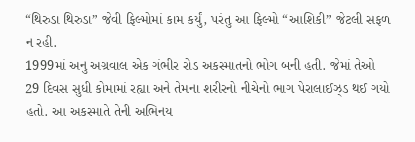“થિરુડા થિરુડા” જેવી ફિલ્મોમાં કામ કર્યું, પરંતુ આ ફિલ્મો “આશિકી” જેટલી સફળ ન રહી.
1999માં અનુ અગ્રવાલ એક ગંભીર રોડ અકસ્માતનો ભોગ બની હતી. જેમાં તેઓ 29 દિવસ સુધી કોમામાં રહ્યા અને તેમના શરીરનો નીચેનો ભાગ પેરાલાઈઝ્ડ થઈ ગયો હતો. આ અકસ્માતે તેની અભિનય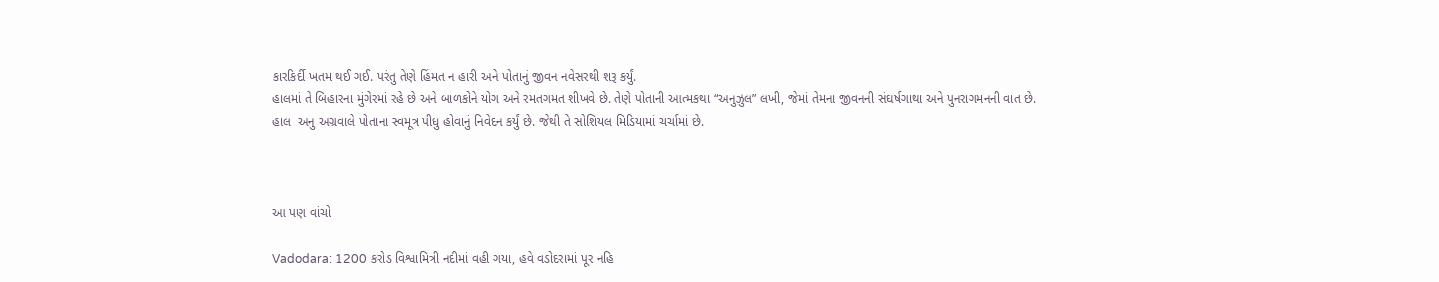કારકિર્દી ખતમ થઈ ગઈ. પરંતુ તેણે હિંમત ન હારી અને પોતાનું જીવન નવેસરથી શરૂ કર્યું.
હાલમાં તે બિહારના મુંગેરમાં રહે છે અને બાળકોને યોગ અને રમતગમત શીખવે છે. તેણે પોતાની આત્મકથા “અનુઝુલ” લખી, જેમાં તેમના જીવનની સંઘર્ષગાથા અને પુનરાગમનની વાત છે.
હાલ  અનુ અગ્રવાલે પોતાના સ્વમૂત્ર પીધુ હોવાનું નિવેદન કર્યું છે. જેથી તે સોશિયલ મિડિયામાં ચર્ચામાં છે.



આ પણ વાંચો

Vadodara: 1200 કરોડ વિશ્વામિત્રી નદીમાં વહી ગયા, હવે વડોદરામાં પૂર નહિ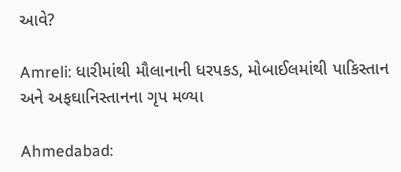આવે?

Amreli: ધારીમાંથી મૌલાનાની ધરપકડ, મોબાઈલમાંથી પાકિસ્તાન અને અફઘાનિસ્તાનના ગૃપ મળ્યા

Ahmedabad: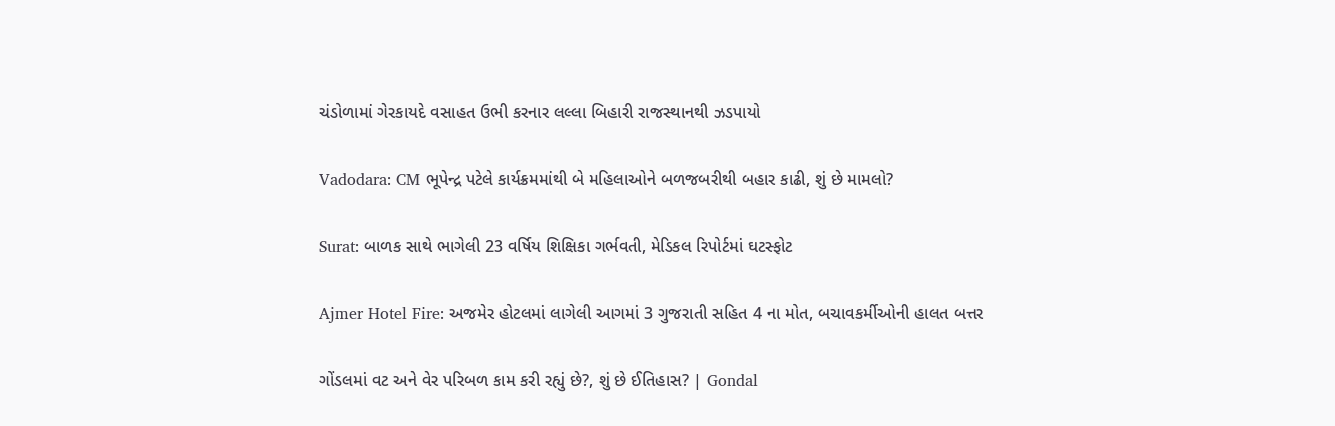ચંડોળામાં ગેરકાયદે વસાહત ઉભી કરનાર લલ્લા બિહારી રાજસ્થાનથી ઝડપાયો

Vadodara: CM ભૂપેન્દ્ર પટેલે કાર્યક્રમમાંથી બે મહિલાઓને બળજબરીથી બહાર કાઢી, શું છે મામલો?

Surat: બાળક સાથે ભાગેલી 23 વર્ષિય શિક્ષિકા ગર્ભવતી, મેડિકલ રિપોર્ટમાં ઘટસ્ફોટ

Ajmer Hotel Fire: અજમેર હોટલમાં લાગેલી આગમાં 3 ગુજરાતી સહિત 4 ના મોત, બચાવકર્મીઓની હાલત બત્તર

ગોંડલમાં વટ અને વેર પરિબળ કામ કરી રહ્યું છે?, શું છે ઈતિહાસ? | Gondal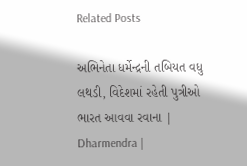Related Posts

અભિનેતા ધર્મેન્દ્રની તબિયત વધુ લથડી, વિદેશમાં રહેતી પુત્રીઓ ભારત આવવા રવાના | Dharmendra |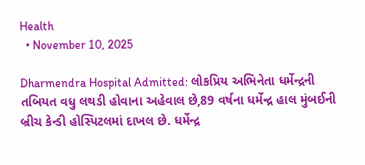Health
  • November 10, 2025

Dharmendra Hospital Admitted: લોકપ્રિય અભિનેતા ધર્મેન્દ્રની તબિયત વધુ લથડી હોવાના અહેવાલ છે,89 વર્ષના ધર્મેન્દ્ર હાલ મુંબઈની બ્રીચ કેન્ડી હોસ્પિટલમાં દાખલ છે. ધર્મેન્દ્ર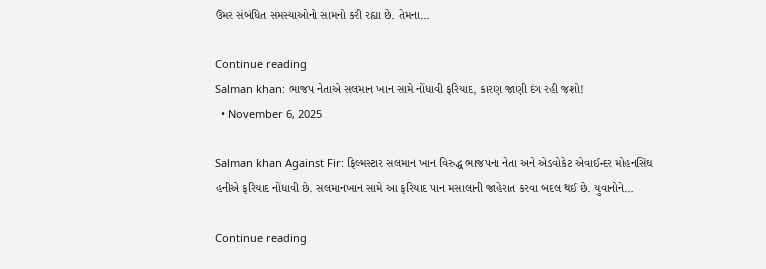ઉંમર સંબંધિત સમસ્યાઓનો સામનો કરી રહ્યા છે. તેમના…

Continue reading
Salman khan: ભાજપ નેતાએ સલમાન ખાન સામે નોંધાવી ફરિયાદ, કારણ જાણી દંગ રહી જશો!
  • November 6, 2025

Salman khan Against Fir: ફિલ્મસ્ટાર સલમાન ખાન વિરુદ્ધ ભાજપના નેતા અને એડવોકેટ એવાઈન્દર મોહનસિંઘ હનીએ ફરિયાદ નોંધાવી છે. સલમાનખાન સામે આ ફરિયાદ પાન મસાલાની જાહેરાત કરવા બદલ થઈ છે. યુવાનોને…

Continue reading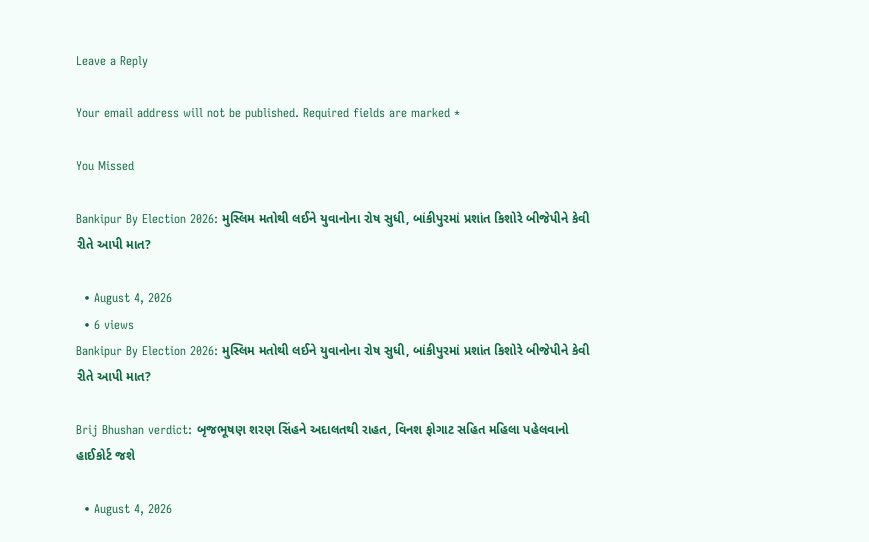Leave a Reply

Your email address will not be published. Required fields are marked *

You Missed

Bankipur By Election 2026: મુસ્લિમ મતોથી લઈને યુવાનોના રોષ સુધી, બાંકીપુરમાં પ્રશાંત કિશોરે બીજેપીને કેવી રીતે આપી માત?

  • August 4, 2026
  • 6 views
Bankipur By Election 2026: મુસ્લિમ મતોથી લઈને યુવાનોના રોષ સુધી, બાંકીપુરમાં પ્રશાંત કિશોરે બીજેપીને કેવી રીતે આપી માત?

Brij Bhushan verdict: બૃજભૂષણ શરણ સિંહને અદાલતથી રાહત, વિનશ ફોગાટ સહિત મહિલા પહેલવાનો હાઈકોર્ટ જશે

  • August 4, 2026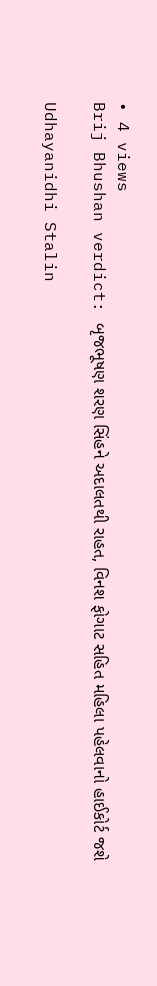• 4 views
Brij Bhushan verdict: બૃજભૂષણ શરણ સિંહને અદાલતથી રાહત, વિનશ ફોગાટ સહિત મહિલા પહેલવાનો હાઈકોર્ટ જશે

Udhayanidhi Stalin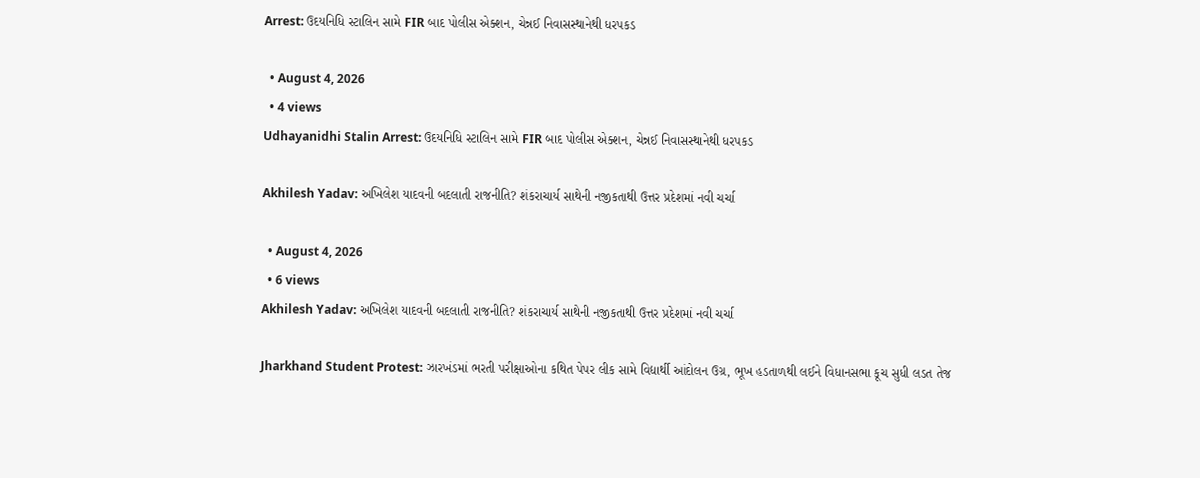Arrest: ઉદયનિધિ સ્ટાલિન સામે FIR બાદ પોલીસ એક્શન, ચેન્નઈ નિવાસસ્થાનેથી ધરપકડ

  • August 4, 2026
  • 4 views
Udhayanidhi Stalin Arrest: ઉદયનિધિ સ્ટાલિન સામે FIR બાદ પોલીસ એક્શન, ચેન્નઈ નિવાસસ્થાનેથી ધરપકડ

Akhilesh Yadav: અખિલેશ યાદવની બદલાતી રાજનીતિ? શંકરાચાર્ય સાથેની નજીકતાથી ઉત્તર પ્રદેશમાં નવી ચર્ચા

  • August 4, 2026
  • 6 views
Akhilesh Yadav: અખિલેશ યાદવની બદલાતી રાજનીતિ? શંકરાચાર્ય સાથેની નજીકતાથી ઉત્તર પ્રદેશમાં નવી ચર્ચા

Jharkhand Student Protest: ઝારખંડમાં ભરતી પરીક્ષાઓના કથિત પેપર લીક સામે વિદ્યાર્થી આંદોલન ઉગ્ર, ભૂખ હડતાળથી લઈને વિધાનસભા કૂચ સુધી લડત તેજ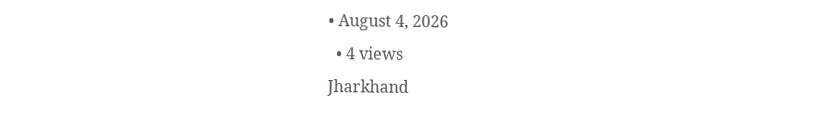• August 4, 2026
  • 4 views
Jharkhand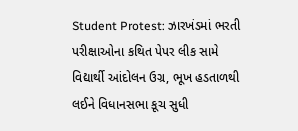Student Protest: ઝારખંડમાં ભરતી પરીક્ષાઓના કથિત પેપર લીક સામે વિદ્યાર્થી આંદોલન ઉગ્ર, ભૂખ હડતાળથી લઈને વિધાનસભા કૂચ સુધી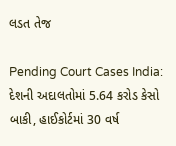લડત તેજ

Pending Court Cases India: દેશની અદાલતોમાં 5.64 કરોડ કેસો બાકી, હાઈકોર્ટમાં 30 વર્ષ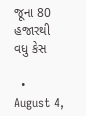જૂના 80 હજારથી વધુ કેસ

  • August 4,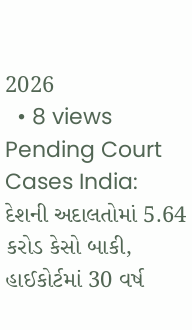2026
  • 8 views
Pending Court Cases India: દેશની અદાલતોમાં 5.64 કરોડ કેસો બાકી, હાઈકોર્ટમાં 30 વર્ષ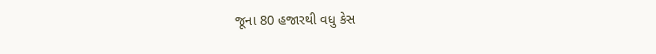જૂના 80 હજારથી વધુ કેસ